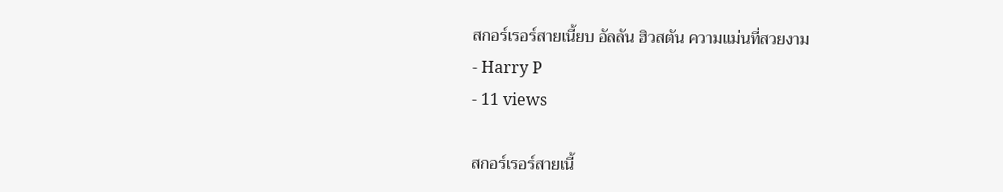สกอร์เรอร์สายเนี้ยบ อัลลัน ฮิวสตัน ความแม่นที่สวยงาม
- Harry P
- 11 views

สกอร์เรอร์สายเนี้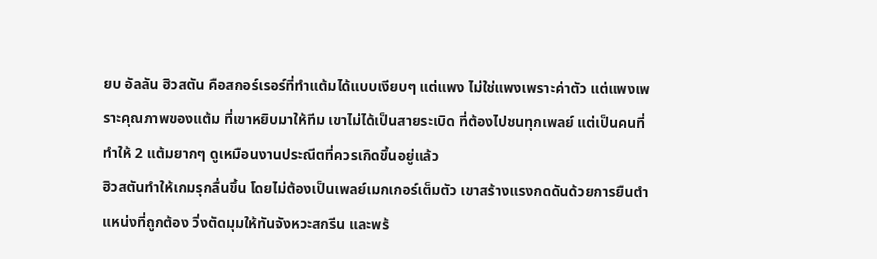ยบ อัลลัน ฮิวสตัน คือสกอร์เรอร์ที่ทำแต้มได้แบบเงียบๆ แต่แพง ไม่ใช่แพงเพราะค่าตัว แต่แพงเพราะคุณภาพของแต้ม ที่เขาหยิบมาให้ทีม เขาไม่ได้เป็นสายระเบิด ที่ต้องไปชนทุกเพลย์ แต่เป็นคนที่ทำให้ 2 แต้มยากๆ ดูเหมือนงานประณีตที่ควรเกิดขึ้นอยู่แล้ว
ฮิวสตันทำให้เกมรุกลื่นขึ้น โดยไม่ต้องเป็นเพลย์เมกเกอร์เต็มตัว เขาสร้างแรงกดดันด้วยการยืนตำแหน่งที่ถูกต้อง วิ่งตัดมุมให้ทันจังหวะสกรีน และพร้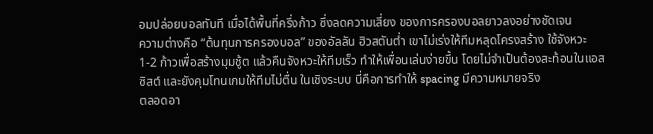อมปล่อยบอลทันที เมื่อได้พื้นที่ครึ่งก้าว ซึ่งลดความเสี่ยง ของการครองบอลยาวลงอย่างชัดเจน
ความต่างคือ “ต้นทุนการครองบอล” ของอัลลัน ฮิวสตันต่ำ เขาไม่เร่งให้ทีมหลุดโครงสร้าง ใช้จังหวะ 1-2 ก้าวเพื่อสร้างมุมชู้ต แล้วคืนจังหวะให้ทีมเร็ว ทำให้เพื่อนเล่นง่ายขึ้น โดยไม่จำเป็นต้องสะท้อนในแอสซิสต์ และยังคุมโทนเกมให้ทีมไม่ตื่น ในเชิงระบบ นี่คือการทำให้ spacing มีความหมายจริง
ตลอดอา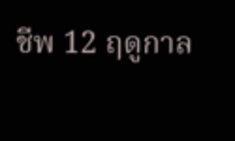ชีพ 12 ฤดูกาล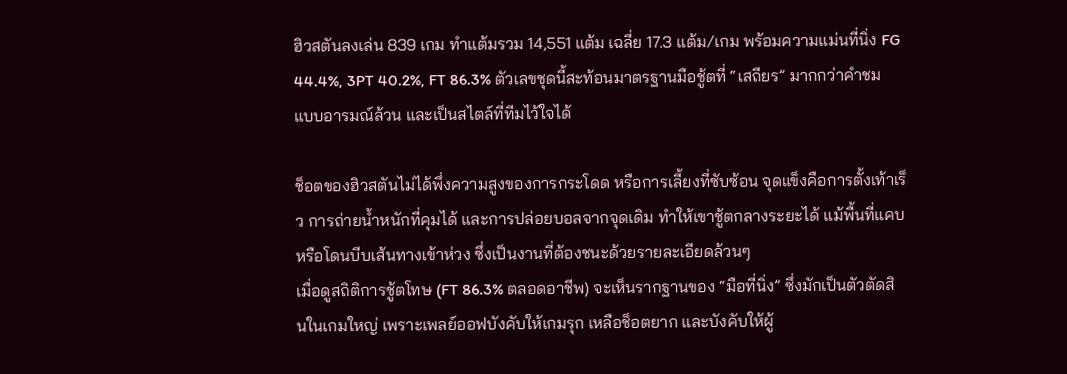ฮิวสตันลงเล่น 839 เกม ทำแต้มรวม 14,551 แต้ม เฉลี่ย 17.3 แต้ม/เกม พร้อมความแม่นที่นิ่ง FG 44.4%, 3PT 40.2%, FT 86.3% ตัวเลขชุดนี้สะท้อนมาตรฐานมือชู้ตที่ “เสถียร” มากกว่าคำชมแบบอารมณ์ล้วน และเป็นสไตล์ที่ทีมไว้ใจได้

ช็อตของฮิวสตันไม่ได้พึ่งความสูงของการกระโดด หรือการเลี้ยงที่ซับซ้อน จุดแข็งคือการตั้งเท้าเร็ว การถ่ายน้ำหนักที่คุมได้ และการปล่อยบอลจากจุดเดิม ทำให้เขาชู้ตกลางระยะได้ แม้พื้นที่แคบ หรือโดนบีบเส้นทางเข้าห่วง ซึ่งเป็นงานที่ต้องชนะด้วยรายละเอียดล้วนๆ
เมื่อดูสถิติการชู้ตโทษ (FT 86.3% ตลอดอาชีพ) จะเห็นรากฐานของ “มือที่นิ่ง” ซึ่งมักเป็นตัวตัดสินในเกมใหญ่ เพราะเพลย์ออฟบังคับให้เกมรุก เหลือช็อตยาก และบังคับให้ผู้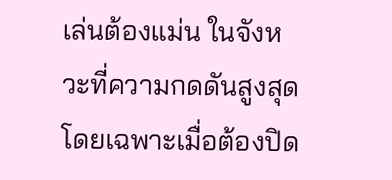เล่นต้องแม่น ในจังหวะที่ความกดดันสูงสุด โดยเฉพาะเมื่อต้องปิด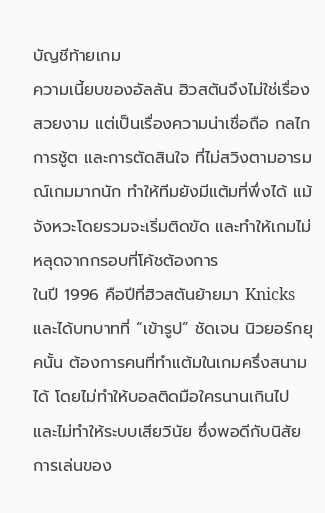บัญชีท้ายเกม
ความเนี้ยบของอัลลัน ฮิวสตันจึงไม่ใช่เรื่องสวยงาม แต่เป็นเรื่องความน่าเชื่อถือ กลไกการชู้ต และการตัดสินใจ ที่ไม่สวิงตามอารมณ์เกมมากนัก ทำให้ทีมยังมีแต้มที่พึ่งได้ แม้จังหวะโดยรวมจะเริ่มติดขัด และทำให้เกมไม่หลุดจากกรอบที่โค้ชต้องการ
ในปี 1996 คือปีที่ฮิวสตันย้ายมา Knicks และได้บทบาทที่ “เข้ารูป” ชัดเจน นิวยอร์กยุคนั้น ต้องการคนที่ทำแต้มในเกมครึ่งสนามได้ โดยไม่ทำให้บอลติดมือใครนานเกินไป และไม่ทำให้ระบบเสียวินัย ซึ่งพอดีกับนิสัยการเล่นของ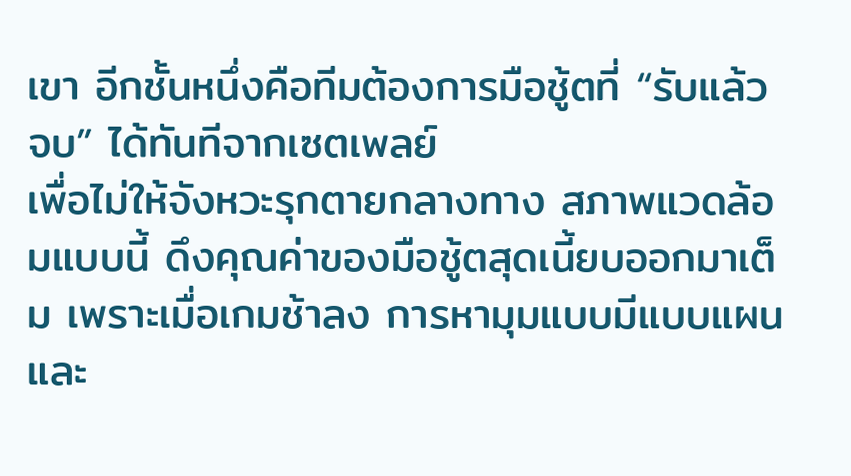เขา อีกชั้นหนึ่งคือทีมต้องการมือชู้ตที่ “รับแล้วจบ” ได้ทันทีจากเซตเพลย์
เพื่อไม่ให้จังหวะรุกตายกลางทาง สภาพแวดล้อมแบบนี้ ดึงคุณค่าของมือชู้ตสุดเนี้ยบออกมาเต็ม เพราะเมื่อเกมช้าลง การหามุมแบบมีแบบแผน และ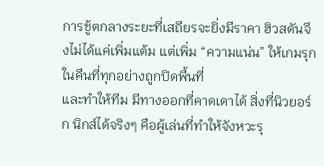การชู้ตกลางระยะที่เสถียรจะยิ่งมีราคา ฮิวสตันจึงไม่ได้แค่เพิ่มแต้ม แต่เพิ่ม “ความแน่น” ให้เกมรุก ในคืนที่ทุกอย่างถูกปิดพื้นที่
และทำให้ทีม มีทางออกที่คาดเดาได้ สิ่งที่นิวยอร์ก นิกส์ได้จริงๆ คือผู้เล่นที่ทำให้จังหวะรุ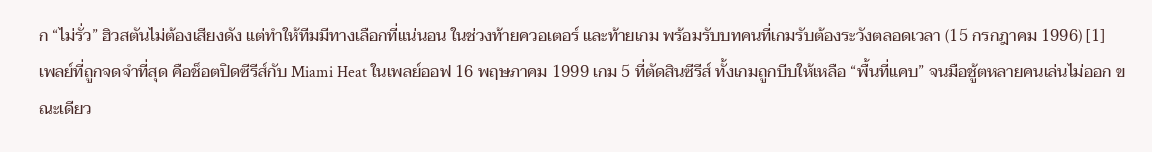ก “ไม่รั่ว” ฮิวสตันไม่ต้องเสียงดัง แต่ทำให้ทีมมีทางเลือกที่แน่นอน ในช่วงท้ายควอเตอร์ และท้ายเกม พร้อมรับบทคนที่เกมรับต้องระวังตลอดเวลา (15 กรกฎาคม 1996) [1]
เพลย์ที่ถูกจดจำที่สุด คือช็อตปิดซีรีส์กับ Miami Heat ในเพลย์ออฟ 16 พฤษภาคม 1999 เกม 5 ที่ตัดสินซีรีส์ ทั้งเกมถูกบีบให้เหลือ “พื้นที่แคบ” จนมือชู้ตหลายคนเล่นไม่ออก ขณะเดียว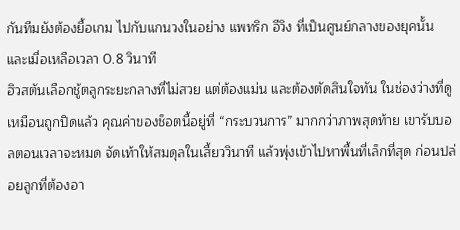กันทีมยังต้องยื้อเกม ไปกับแกนวงในอย่าง แพทริก อีวิง ที่เป็นศูนย์กลางของยุคนั้น และเมื่อเหลือเวลา 0.8 วินาที
ฮิวสตันเลือกชู้ตลูกระยะกลางที่ไม่สวย แต่ต้องแม่น และต้องตัดสินใจทัน ในช่องว่างที่ดูเหมือนถูกปิดแล้ว คุณค่าของช็อตนี้อยู่ที่ “กระบวนการ” มากกว่าภาพสุดท้าย เขารับบอลตอนเวลาจะหมด จัดเท้าให้สมดุลในเสี้ยววินาที แล้วพุ่งเข้าไปหาพื้นที่เล็กที่สุด ก่อนปล่อยลูกที่ต้องอา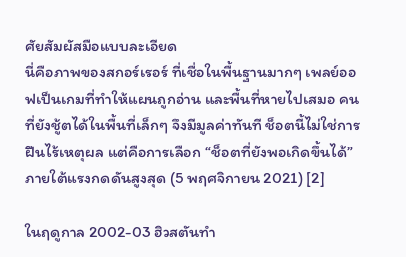ศัยสัมผัสมือแบบละเอียด
นี่คือภาพของสกอร์เรอร์ ที่เชื่อในพื้นฐานมากๆ เพลย์ออฟเป็นเกมที่ทำให้แผนถูกอ่าน และพื้นที่หายไปเสมอ คนที่ยังชู้ตได้ในพื้นที่เล็กๆ จึงมีมูลค่าทันที ช็อตนี้ไม่ใช่การฝืนไร้เหตุผล แต่คือการเลือก “ช็อตที่ยังพอเกิดขึ้นได้” ภายใต้แรงกดดันสูงสุด (5 พฤศจิกายน 2021) [2]

ในฤดูกาล 2002-03 ฮิวสตันทำ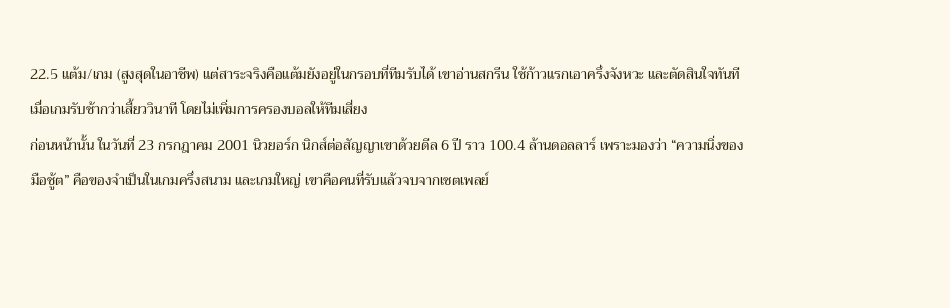22.5 แต้ม/เกม (สูงสุดในอาชีพ) แต่สาระจริงคือแต้มยังอยู่ในกรอบที่ทีมรับได้ เขาอ่านสกรีน ใช้ก้าวแรกเอาครึ่งจังหวะ และตัดสินใจทันที เมื่อเกมรับช้ากว่าเสี้ยววินาที โดยไม่เพิ่มการครองบอลให้ทีมเสี่ยง
ก่อนหน้านั้น ในวันที่ 23 กรกฎาคม 2001 นิวยอร์ก นิกส์ต่อสัญญาเขาด้วยดีล 6 ปี ราว 100.4 ล้านดอลลาร์ เพราะมองว่า “ความนิ่งของมือชู้ต” คือของจำเป็นในเกมครึ่งสนาม และเกมใหญ่ เขาคือคนที่รับแล้วจบจากเซตเพลย์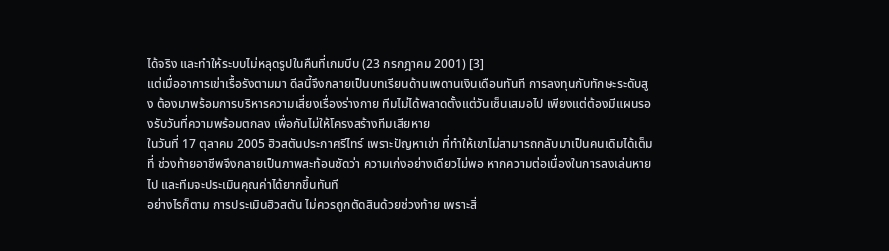ได้จริง และทำให้ระบบไม่หลุดรูปในคืนที่เกมบีบ (23 กรกฎาคม 2001) [3]
แต่เมื่ออาการเข่าเรื้อรังตามมา ดีลนี้จึงกลายเป็นบทเรียนด้านเพดานเงินเดือนทันที การลงทุนกับทักษะระดับสูง ต้องมาพร้อมการบริหารความเสี่ยงเรื่องร่างกาย ทีมไม่ได้พลาดตั้งแต่วันเซ็นเสมอไป เพียงแต่ต้องมีแผนรองรับวันที่ความพร้อมตกลง เพื่อกันไม่ให้โครงสร้างทีมเสียหาย
ในวันที่ 17 ตุลาคม 2005 ฮิวสตันประกาศรีไทร์ เพราะปัญหาเข่า ที่ทำให้เขาไม่สามารถกลับมาเป็นคนเดิมได้เต็มที่ ช่วงท้ายอาชีพจึงกลายเป็นภาพสะท้อนชัดว่า ความเก่งอย่างเดียวไม่พอ หากความต่อเนื่องในการลงเล่นหายไป และทีมจะประเมินคุณค่าได้ยากขึ้นทันที
อย่างไรก็ตาม การประเมินฮิวสตัน ไม่ควรถูกตัดสินด้วยช่วงท้าย เพราะสิ่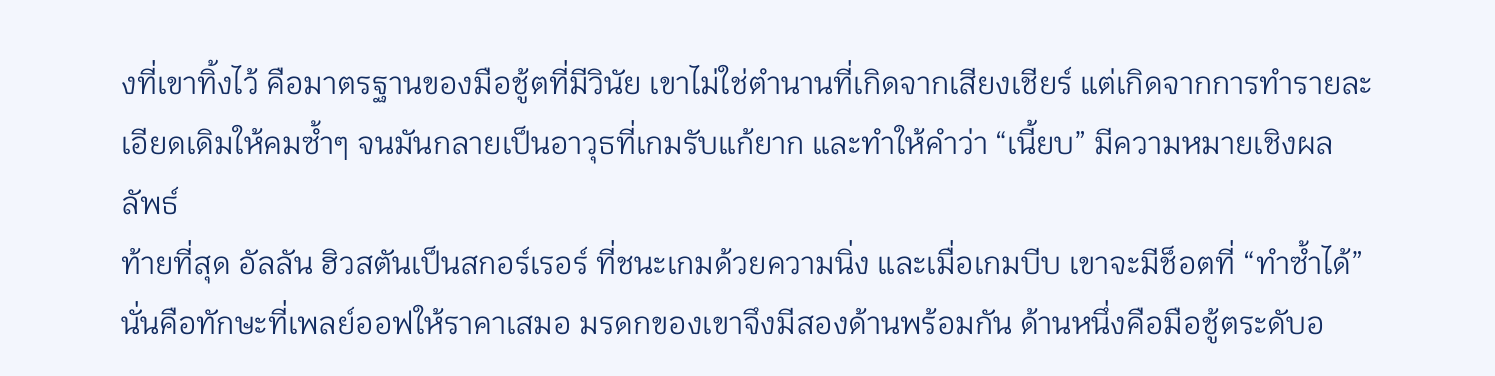งที่เขาทิ้งไว้ คือมาตรฐานของมือชู้ตที่มีวินัย เขาไม่ใช่ตำนานที่เกิดจากเสียงเชียร์ แต่เกิดจากการทำรายละเอียดเดิมให้คมซ้ำๆ จนมันกลายเป็นอาวุธที่เกมรับแก้ยาก และทำให้คำว่า “เนี้ยบ” มีความหมายเชิงผลลัพธ์
ท้ายที่สุด อัลลัน ฮิวสตันเป็นสกอร์เรอร์ ที่ชนะเกมด้วยความนิ่ง และเมื่อเกมบีบ เขาจะมีช็อตที่ “ทำซ้ำได้” นั่นคือทักษะที่เพลย์ออฟให้ราคาเสมอ มรดกของเขาจึงมีสองด้านพร้อมกัน ด้านหนึ่งคือมือชู้ตระดับอ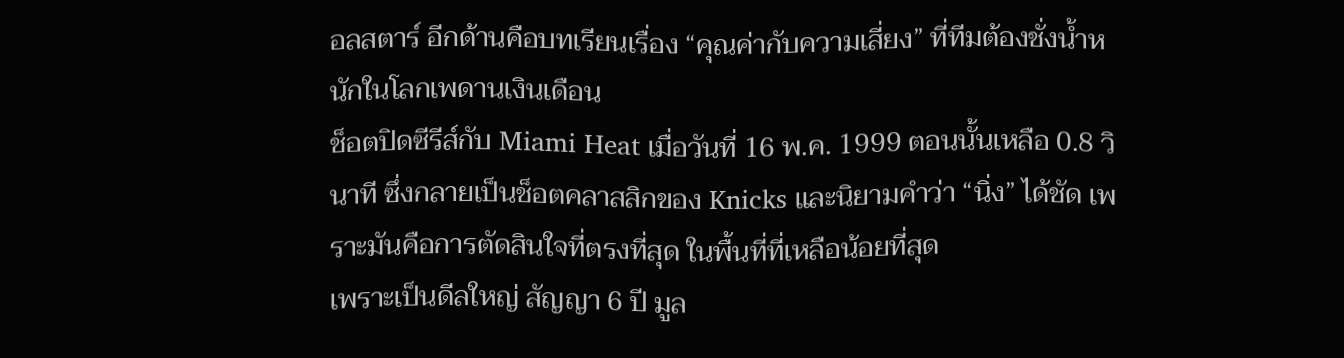อลสตาร์ อีกด้านคือบทเรียนเรื่อง “คุณค่ากับความเสี่ยง” ที่ทีมต้องชั่งน้ำหนักในโลกเพดานเงินเดือน
ช็อตปิดซีรีส์กับ Miami Heat เมื่อวันที่ 16 พ.ค. 1999 ตอนนั้นเหลือ 0.8 วินาที ซึ่งกลายเป็นช็อตคลาสสิกของ Knicks และนิยามคำว่า “นิ่ง” ได้ชัด เพราะมันคือการตัดสินใจที่ตรงที่สุด ในพื้นที่ที่เหลือน้อยที่สุด
เพราะเป็นดีลใหญ่ สัญญา 6 ปี มูล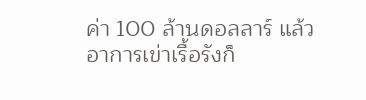ค่า 100 ล้านดอลลาร์ แล้วอาการเข่าเรื้อรังก็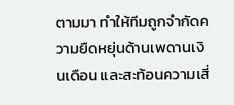ตามมา ทำให้ทีมถูกจำกัดความยืดหยุ่นด้านเพดานเงินเดือน และสะท้อนความเสี่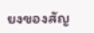ยงของสัญ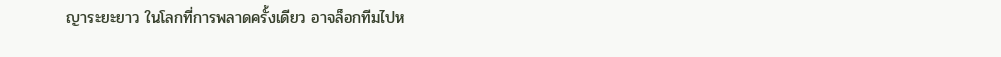ญาระยะยาว ในโลกที่การพลาดครั้งเดียว อาจล็อกทีมไปห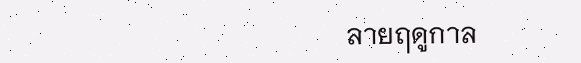ลายฤดูกาล